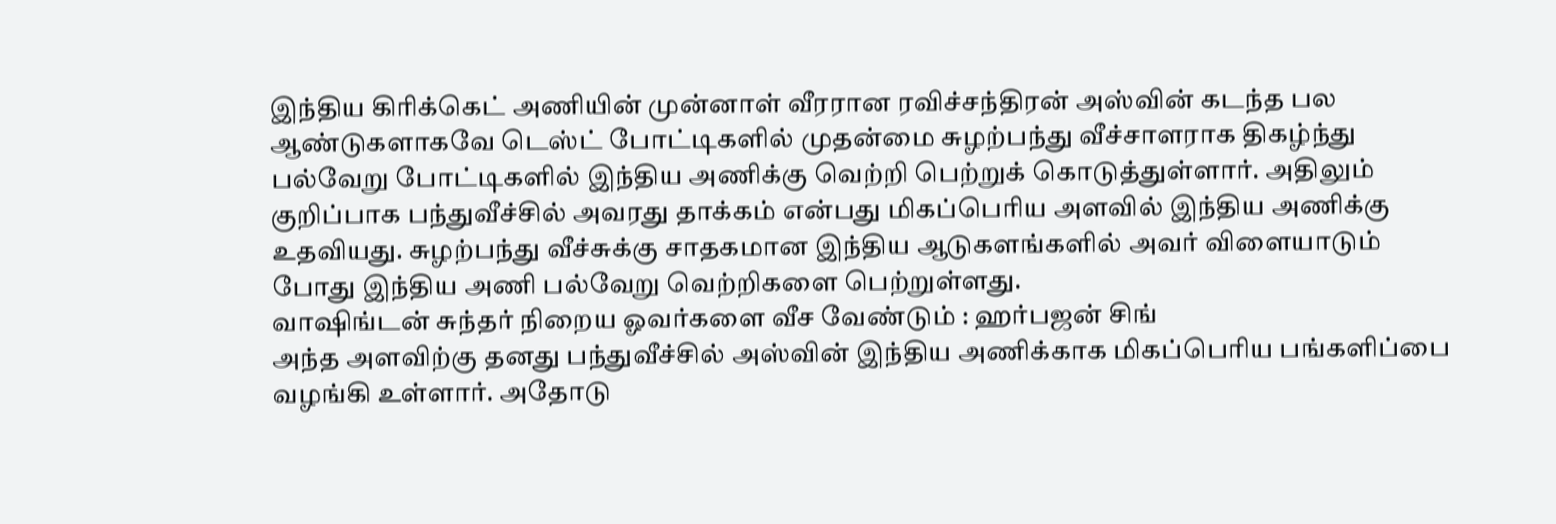இந்திய கிரிக்கெட் அணியின் முன்னாள் வீரரான ரவிச்சந்திரன் அஸ்வின் கடந்த பல ஆண்டுகளாகவே டெஸ்ட் போட்டிகளில் முதன்மை சுழற்பந்து வீச்சாளராக திகழ்ந்து பல்வேறு போட்டிகளில் இந்திய அணிக்கு வெற்றி பெற்றுக் கொடுத்துள்ளார். அதிலும் குறிப்பாக பந்துவீச்சில் அவரது தாக்கம் என்பது மிகப்பெரிய அளவில் இந்திய அணிக்கு உதவியது. சுழற்பந்து வீச்சுக்கு சாதகமான இந்திய ஆடுகளங்களில் அவர் விளையாடும் போது இந்திய அணி பல்வேறு வெற்றிகளை பெற்றுள்ளது.
வாஷிங்டன் சுந்தர் நிறைய ஓவர்களை வீச வேண்டும் : ஹர்பஜன் சிங்
அந்த அளவிற்கு தனது பந்துவீச்சில் அஸ்வின் இந்திய அணிக்காக மிகப்பெரிய பங்களிப்பை வழங்கி உள்ளார். அதோடு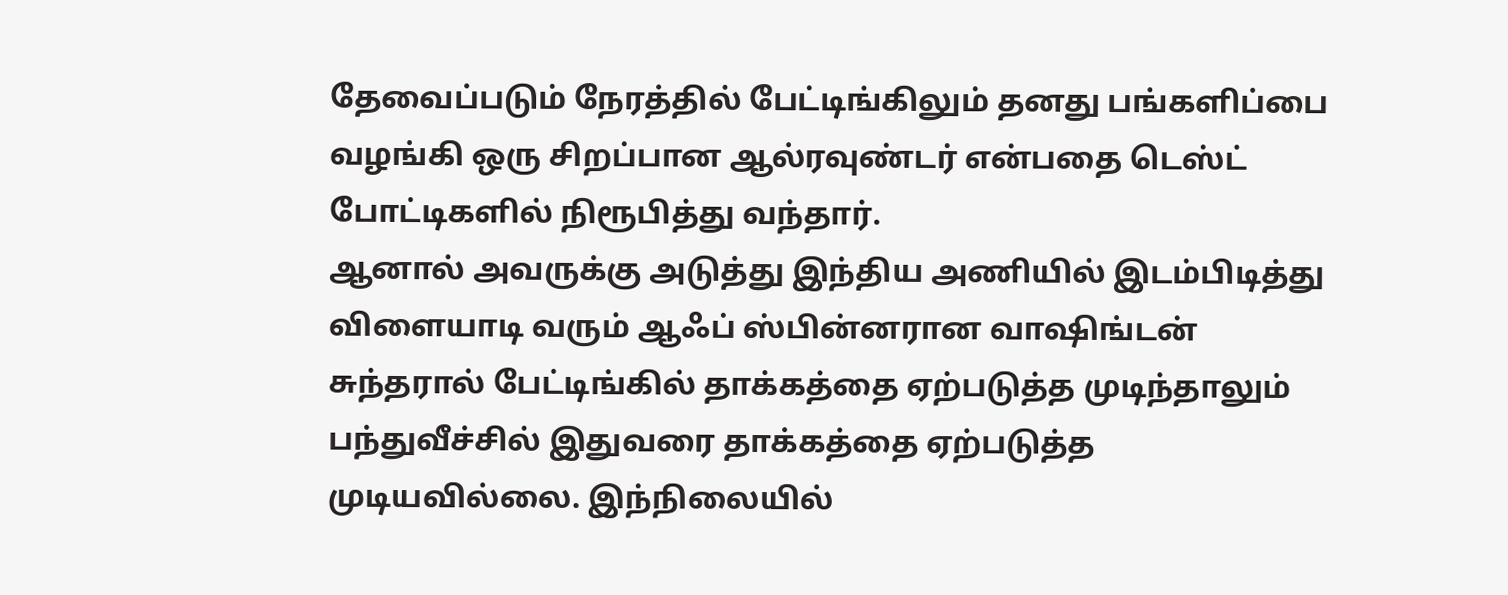தேவைப்படும் நேரத்தில் பேட்டிங்கிலும் தனது பங்களிப்பை வழங்கி ஒரு சிறப்பான ஆல்ரவுண்டர் என்பதை டெஸ்ட் போட்டிகளில் நிரூபித்து வந்தார்.
ஆனால் அவருக்கு அடுத்து இந்திய அணியில் இடம்பிடித்து விளையாடி வரும் ஆஃப் ஸ்பின்னரான வாஷிங்டன் சுந்தரால் பேட்டிங்கில் தாக்கத்தை ஏற்படுத்த முடிந்தாலும் பந்துவீச்சில் இதுவரை தாக்கத்தை ஏற்படுத்த முடியவில்லை. இந்நிலையில்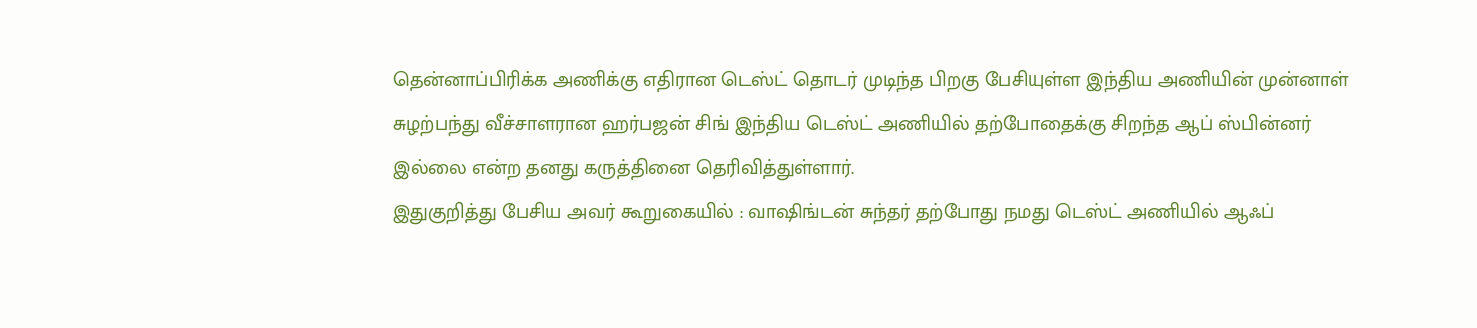தென்னாப்பிரிக்க அணிக்கு எதிரான டெஸ்ட் தொடர் முடிந்த பிறகு பேசியுள்ள இந்திய அணியின் முன்னாள் சுழற்பந்து வீச்சாளரான ஹர்பஜன் சிங் இந்திய டெஸ்ட் அணியில் தற்போதைக்கு சிறந்த ஆப் ஸ்பின்னர் இல்லை என்ற தனது கருத்தினை தெரிவித்துள்ளார்.
இதுகுறித்து பேசிய அவர் கூறுகையில் : வாஷிங்டன் சுந்தர் தற்போது நமது டெஸ்ட் அணியில் ஆஃப்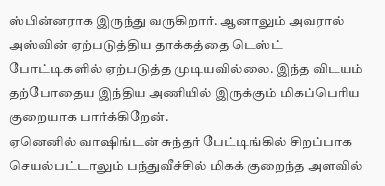ஸ்பின்னராக இருந்து வருகிறார். ஆனாலும் அவரால் அஸ்வின் ஏற்படுத்திய தாக்கத்தை டெஸ்ட் போட்டிகளில் ஏற்படுத்த முடியவில்லை. இந்த விடயம் தற்போதைய இந்திய அணியில் இருக்கும் மிகப்பெரிய குறையாக பார்க்கிறேன்.
ஏனெனில் வாஷிங்டன் சுந்தர் பேட்டிங்கில் சிறப்பாக செயல்பட்டாலும் பந்துவீச்சில் மிகக் குறைந்த அளவில்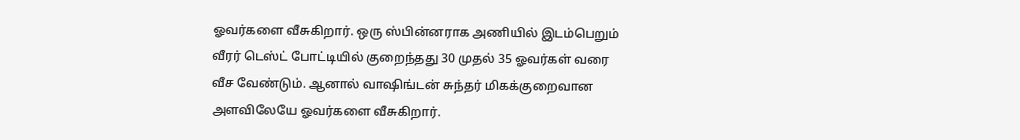ஓவர்களை வீசுகிறார். ஒரு ஸ்பின்னராக அணியில் இடம்பெறும் வீரர் டெஸ்ட் போட்டியில் குறைந்தது 30 முதல் 35 ஓவர்கள் வரை வீச வேண்டும். ஆனால் வாஷிங்டன் சுந்தர் மிகக்குறைவான அளவிலேயே ஓவர்களை வீசுகிறார்.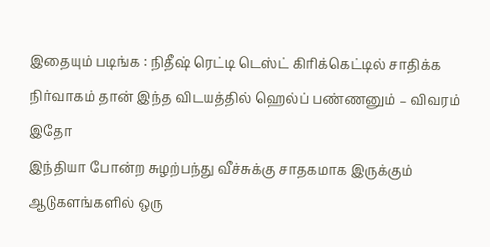இதையும் படிங்க : நிதீஷ் ரெட்டி டெஸ்ட் கிரிக்கெட்டில் சாதிக்க நிர்வாகம் தான் இந்த விடயத்தில் ஹெல்ப் பண்ணனும் – விவரம் இதோ
இந்தியா போன்ற சுழற்பந்து வீச்சுக்கு சாதகமாக இருக்கும் ஆடுகளங்களில் ஒரு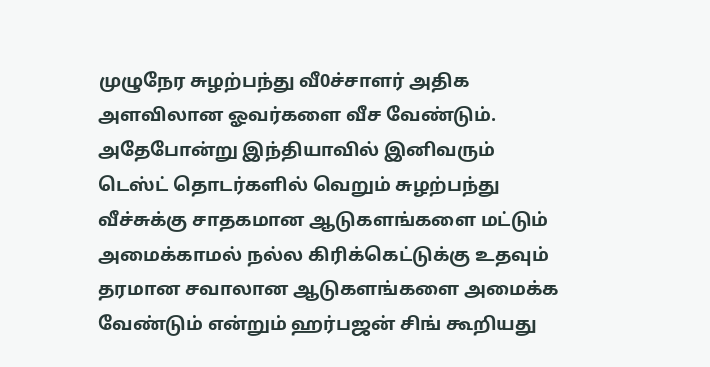முழுநேர சுழற்பந்து வீ0ச்சாளர் அதிக அளவிலான ஓவர்களை வீச வேண்டும். அதேபோன்று இந்தியாவில் இனிவரும் டெஸ்ட் தொடர்களில் வெறும் சுழற்பந்து வீச்சுக்கு சாதகமான ஆடுகளங்களை மட்டும் அமைக்காமல் நல்ல கிரிக்கெட்டுக்கு உதவும் தரமான சவாலான ஆடுகளங்களை அமைக்க வேண்டும் என்றும் ஹர்பஜன் சிங் கூறியது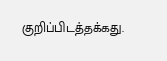குறிப்பிடத்தக்கது.